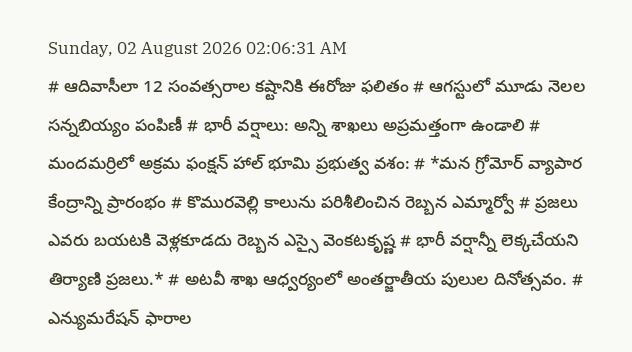Sunday, 02 August 2026 02:06:31 AM
# ఆదివాసీలా 12 సంవత్సరాల కష్టానికి ఈరోజు ఫలితం # ఆగస్టులో మూడు నెలల సన్నబియ్యం పంపిణీ # భారీ వర్షాలు: అన్ని శాఖలు అప్రమత్తంగా ఉండాలి # మందమర్రిలో అక్రమ ఫంక్షన్ హాల్ భూమి ప్రభుత్వ వశం: # *మన గ్రోమోర్ వ్యాపార కేంద్రాన్ని ప్రారంభం # కొమురవెల్లి కాలును పరిశీలించిన రెబ్బన ఎమ్మార్వో # ప్రజలు ఎవరు బయటకి వెళ్లకూడదు రెబ్బన ఎస్సై వెంకటకృష్ణ # భారీ వర్షాన్నీ లెక్కచేయని తిర్యాణి ప్రజలు.* # అటవీ శాఖ ఆధ్వర్యంలో అంతర్జాతీయ పులుల దినోత్సవం. # ఎన్యుమరేషన్ ఫారాల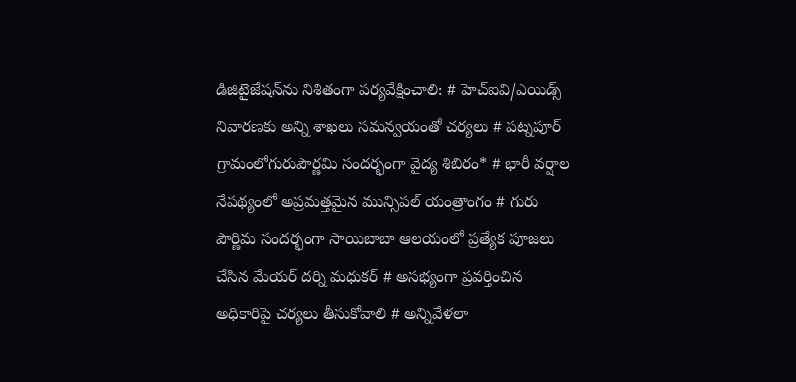డిజిటైజేషన్‌ను నిశితంగా పర్యవేక్షించాలి: # హెచ్ఐవి/ఎయిడ్స్ నివారణకు అన్ని శాఖలు సమన్వయంతో చర్యలు # పట్నపూర్ గ్రామంలోగురుపౌర్ణమి సందర్భంగా వైద్య శిబిరం* # భారీ వర్షాల నేపథ్యంలో అప్రమత్తమైన మున్సిపల్ యంత్రాంగం # గురు పౌర్ణిమ సందర్భంగా సాయిబాబా ఆలయంలో ప్రత్యేక పూజలు చేసిన మేయర్ దర్ని మధుకర్ # అసభ్యంగా ప్రవర్తించిన అధికారిపై చర్యలు తీసుకోవాలి # అన్నివేళలా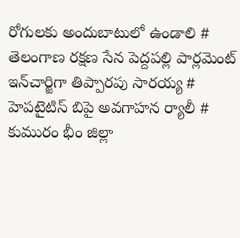రోగులకు అందుబాటులో ఉండాలి # తెలంగాణ రక్షణ సేన పెద్దపల్లి పార్లమెంట్ ఇన్‌చార్జిగా తిప్పారపు సారయ్య # హెపటైటిస్ బిపై అవగాహన ర్యాలీ # కుమురం భీం జిల్లా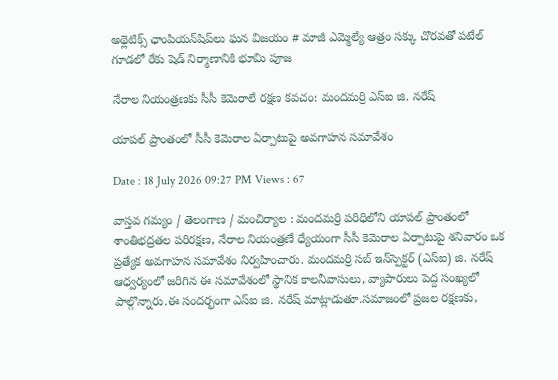అథ్లెటిక్స్ ఛాంపియన్‌షిప్‌లు ఘన విజయం # మాజీ ఎమ్మెల్యే ఆత్రం సక్కు చొరవతో పటేల్ గూడలో రేకు షెడ్ నిర్మాణానికి భూమి పూజ

నేరాల నియంత్రణకు సీసీ కెమెరాలే రక్షణ కవచం: మందమర్రి ఎస్ఐ జి. నరేష్

యాపల్ ప్రాంతంలో సీసీ కెమెరాల ఏర్పాటుపై అవగాహన సమావేశం

Date : 18 July 2026 09:27 PM Views : 67

వాస్తవ గమ్యం / తెలంగాణ / మంచిర్యాల : మందమర్రి పరిధిలోని యాపల్ ప్రాంతంలో శాంతిభద్రతల పరిరక్షణ, నేరాల నియంత్రణే ధ్యేయంగా సీసీ కెమెరాల ఏర్పాటుపై శనివారం ఒక ప్రత్యేక అవగాహన సమావేశం నిర్వహించారు. మందమర్రి సబ్ ఇన్‌స్పెక్టర్ (ఎస్ఐ) జి. నరేష్ ఆధ్వర్యంలో జరిగిన ఈ సమావేశంలో స్థానిక కాలనీవాసులు, వ్యాపారులు పెద్ద సంఖ్యలో పాల్గొన్నారు.ఈ సందర్భంగా ఎస్ఐ జి. నరేష్ మాట్లాడుతూ.సమాజంలో ప్రజల రక్షణకు,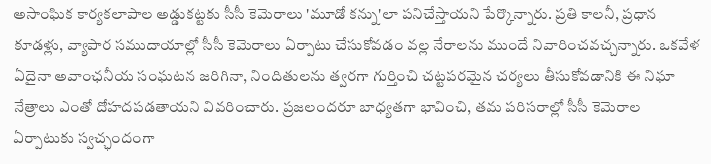అసాంఘిక కార్యకలాపాల అడ్డుకట్టకు సీసీ కెమెరాలు 'మూడో కన్ను'లా పనిచేస్తాయని పేర్కొన్నారు. ప్రతి కాలనీ, ప్రధాన కూడళ్లు, వ్యాపార సముదాయాల్లో సీసీ కెమెరాలు ఏర్పాటు చేసుకోవడం వల్ల నేరాలను ముందే నివారించవచ్చన్నారు. ఒకవేళ ఏదైనా అవాంఛనీయ సంఘటన జరిగినా, నిందితులను త్వరగా గుర్తించి చట్టపరమైన చర్యలు తీసుకోవడానికి ఈ నిఘా నేత్రాలు ఎంతో దోహదపడతాయని వివరించారు. ప్రజలందరూ బాధ్యతగా భావించి, తమ పరిసరాల్లో సీసీ కెమెరాల ఏర్పాటుకు స్వచ్ఛందంగా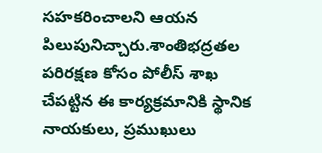సహకరించాలని ఆయన పిలుపునిచ్చారు.శాంతిభద్రతల పరిరక్షణ కోసం పోలీస్ శాఖ చేపట్టిన ఈ కార్యక్రమానికి స్థానిక నాయకులు, ప్రముఖులు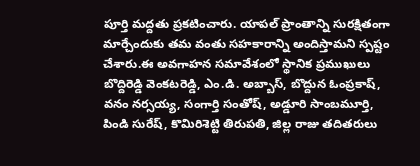పూర్తి మద్దతు ప్రకటించారు. యాపల్ ప్రాంతాన్ని సురక్షితంగా మార్చేందుకు తమ వంతు సహకారాన్ని అందిస్తామని స్పష్టం చేశారు.ఈ అవగాహన సమావేశంలో స్థానిక ప్రముఖులు బొద్దిరెడ్డి వెంకటరెడ్డి, ఎం.డి. అబ్బాస్, బొద్దున ఓంప్రకాష్, వనం నర్సయ్య, సంగార్తి సంతోష్, అడ్డూరి సాంబమూర్తి, పిండి సురేష్, కొమిరిశెట్టి తిరుపతి, జిల్ల రాజు తదితరులు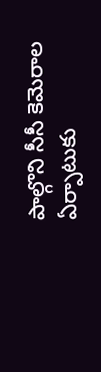పాల్గొని సీసీ కెమెరాల ఏర్పాటుకు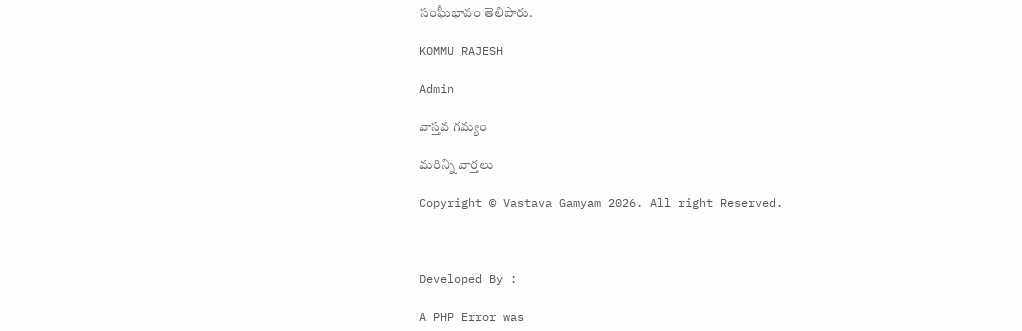సంఘీభావం తెలిపారు.

KOMMU RAJESH

Admin

వాస్తవ గమ్యం

మరిన్ని వార్తలు

Copyright © Vastava Gamyam 2026. All right Reserved.



Developed By :

A PHP Error was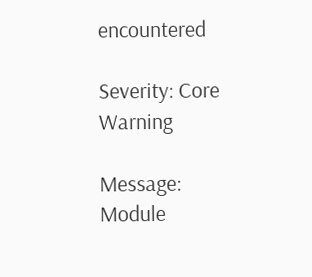encountered

Severity: Core Warning

Message: Module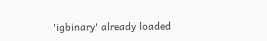'igbinary' already loaded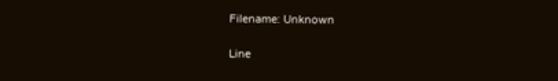Filename: Unknown

Line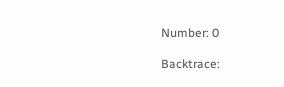Number: 0

Backtrace: